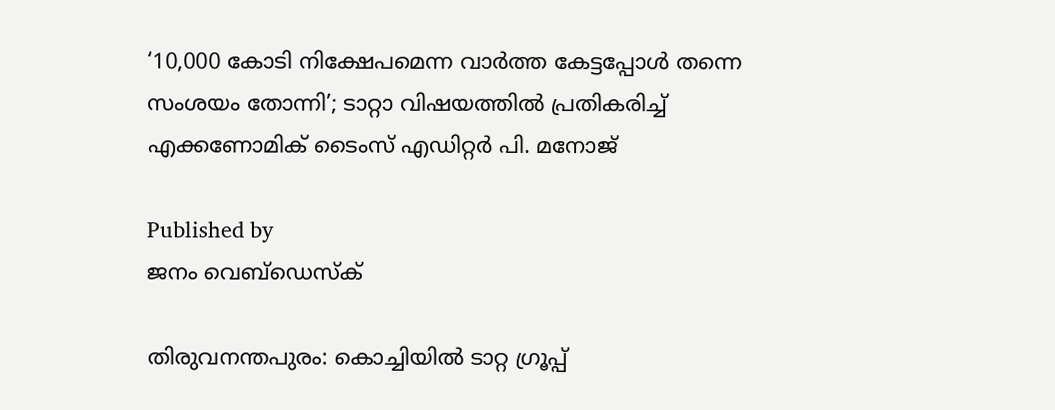‘10,000 കോടി നിക്ഷേപമെന്ന വാർത്ത കേട്ടപ്പോൾ തന്നെ സംശയം തോന്നി’; ടാറ്റാ വിഷയത്തിൽ പ്രതികരിച്ച് എക്കണോമിക് ടൈംസ് എഡിറ്റർ പി. മനോജ്

Published by
ജനം വെബ്‌ഡെസ്ക്

തിരുവനന്തപുരം: കൊച്ചിയിൽ ടാറ്റ ഗ്രൂപ്പ്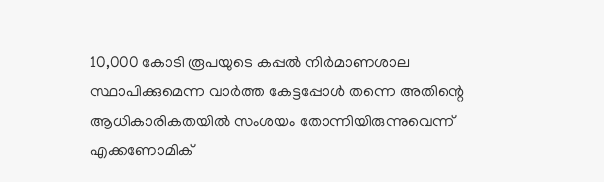10,000 കോടി രൂപയുടെ കപ്പൽ നിർമാണശാല സ്ഥാപിക്കുമെന്ന വാർത്ത കേട്ടപ്പോൾ തന്നെ അതിന്റെ ആധികാരികതയിൽ സംശയം തോന്നിയിരുന്നുവെന്ന് എക്കണോമിക്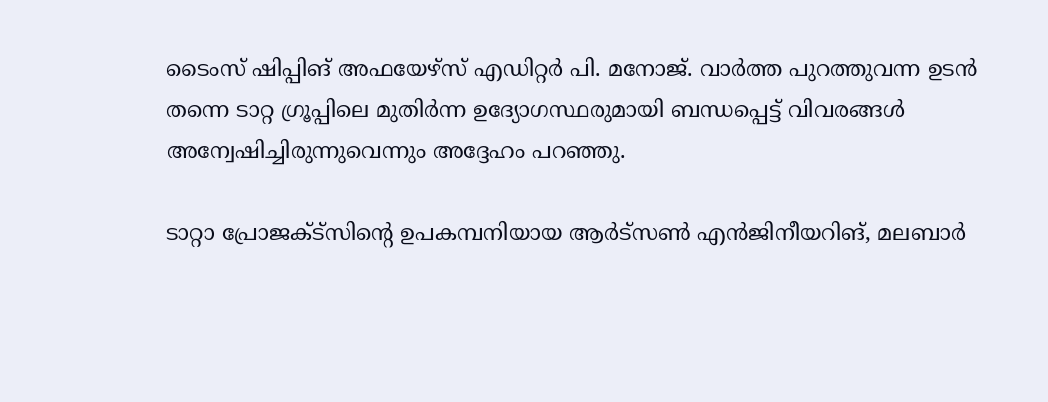ടൈംസ് ഷിപ്പിങ് അഫയേഴ്സ് എഡിറ്റർ പി. മനോജ്. വാർത്ത പുറത്തുവന്ന ഉടൻ തന്നെ ടാറ്റ ഗ്രൂപ്പിലെ മുതിർന്ന ഉദ്യോഗസ്ഥരുമായി ബന്ധപ്പെട്ട് വിവരങ്ങൾ അന്വേഷിച്ചിരുന്നുവെന്നും അദ്ദേഹം പറഞ്ഞു.

ടാറ്റാ പ്രോജക്ട്സിന്റെ ഉപകമ്പനിയായ ആർട്സൺ എൻജിനീയറിങ്, മലബാർ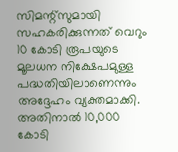സിമന്റ്സുമായി സഹകരിക്കുന്നത് വെറും 10 കോടി രൂപയുടെ മൂലധന നിക്ഷേപമുള്ള പദ്ധതിയിലാണെന്നും അദ്ദേഹം വ്യക്തമാക്കി. അതിനാൽ 10,000 കോടി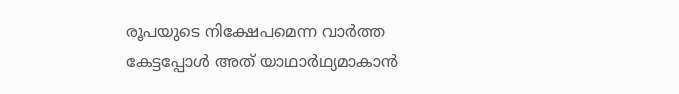രൂപയുടെ നിക്ഷേപമെന്ന വാർത്ത കേട്ടപ്പോൾ അത് യാഥാർഥ്യമാകാൻ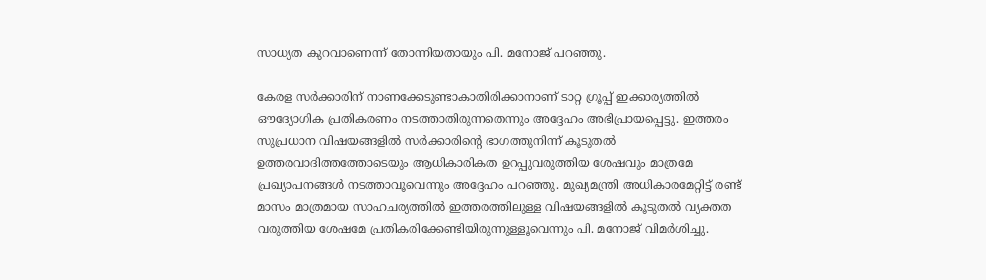സാധ്യത കുറവാണെന്ന് തോന്നിയതായും പി. മനോജ് പറഞ്ഞു.

കേരള സർക്കാരിന് നാണക്കേടുണ്ടാകാതിരിക്കാനാണ് ടാറ്റ ഗ്രൂപ്പ് ഇക്കാര്യത്തിൽ ഔദ്യോഗിക പ്രതികരണം നടത്താതിരുന്നതെന്നും അദ്ദേഹം അഭിപ്രായപ്പെട്ടു. ഇത്തരം സുപ്രധാന വിഷയങ്ങളിൽ സർക്കാരിന്റെ ഭാഗത്തുനിന്ന് കൂടുതൽ ഉത്തരവാദിത്തത്തോടെയും ആധികാരികത ഉറപ്പുവരുത്തിയ ശേഷവും മാത്രമേ പ്രഖ്യാപനങ്ങൾ നടത്താവൂവെന്നും അദ്ദേഹം പറഞ്ഞു. മുഖ്യമന്ത്രി അധികാരമേറ്റിട്ട് രണ്ട് മാസം മാത്രമായ സാഹചര്യത്തിൽ ഇത്തരത്തിലുള്ള വിഷയങ്ങളിൽ കൂടുതൽ വ്യക്തത വരുത്തിയ ശേഷമേ പ്രതികരിക്കേണ്ടിയിരുന്നുള്ളൂവെന്നും പി. മനോജ് വിമർശിച്ചു.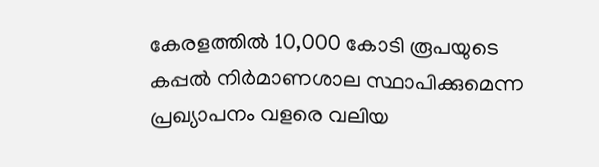കേരളത്തിൽ 10,000 കോടി രൂപയുടെ കപ്പൽ നിർമാണശാല സ്ഥാപിക്കുമെന്ന പ്രഖ്യാപനം വളരെ വലിയ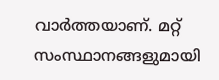വാർത്തയാണ്. മറ്റ് സംസ്ഥാനങ്ങളുമായി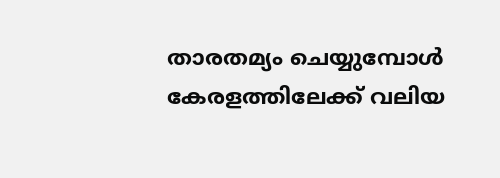താരതമ്യം ചെയ്യുമ്പോൾ കേരളത്തിലേക്ക് വലിയ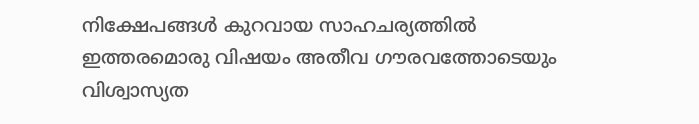നിക്ഷേപങ്ങൾ കുറവായ സാഹചര്യത്തിൽ ഇത്തരമൊരു വിഷയം അതീവ ഗൗരവത്തോടെയും വിശ്വാസ്യത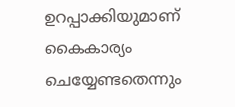ഉറപ്പാക്കിയുമാണ് കൈകാര്യം ചെയ്യേണ്ടതെന്നും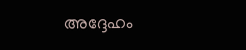അദ്ദേഹം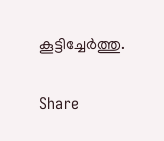കൂട്ടിച്ചേർത്തു.

Share